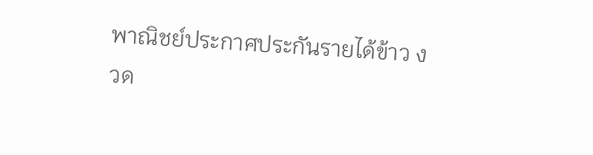พาณิชย์ประกาศประกันรายได้ข้าว งวด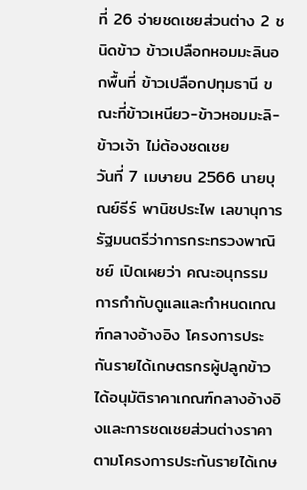ที่ 26 จ่ายชดเชยส่วนต่าง 2 ชนิดข้าว ข้าวเปลือกหอมมะลินอกพื้นที่ ข้าวเปลือกปทุมธานี ขณะที่ข้าวเหนียว-ข้าวหอมมะลิ-ข้าวเจ้า ไม่ต้องชดเชย
วันที่ 7 เมษายน 2566 นายบุณย์ธีร์ พานิชประไพ เลขานุการรัฐมนตรีว่าการกระทรวงพาณิชย์ เปิดเผยว่า คณะอนุกรรมการกำกับดูแลและกำหนดเกณฑ์กลางอ้างอิง โครงการประกันรายได้เกษตรกรผู้ปลูกข้าว ได้อนุมัติราคาเกณฑ์กลางอ้างอิงและการชดเชยส่วนต่างราคาตามโครงการประกันรายได้เกษ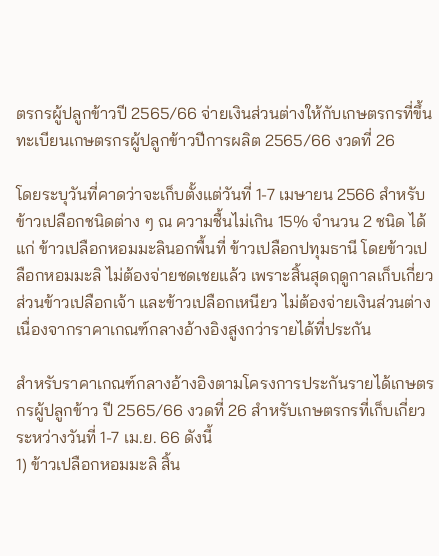ตรกรผู้ปลูกข้าวปี 2565/66 จ่ายเงินส่วนต่างให้กับเกษตรกรที่ขึ้นทะเบียนเกษตรกรผู้ปลูกข้าวปีการผลิต 2565/66 งวดที่ 26

โดยระบุวันที่คาดว่าจะเก็บตั้งแต่วันที่ 1-7 เมษายน 2566 สำหรับข้าวเปลือกชนิดต่าง ๆ ณ ความชื้นไม่เกิน 15% จำนวน 2 ชนิด ได้แก่ ข้าวเปลือกหอมมะลินอกพื้นที่ ข้าวเปลือกปทุมธานี โดยข้าวเปลือกหอมมะลิ ไม่ต้องจ่ายชดเชยแล้ว เพราะสิ้นสุดฤดูกาลเก็บเกี่ยว ส่วนข้าวเปลือกเจ้า และข้าวเปลือกเหนียว ไม่ต้องจ่ายเงินส่วนต่าง เนื่องจากราคาเกณฑ์กลางอ้างอิงสูงกว่ารายได้ที่ประกัน

สำหรับราคาเกณฑ์กลางอ้างอิงตามโครงการประกันรายได้เกษตรกรผู้ปลูกข้าว ปี 2565/66 งวดที่ 26 สำหรับเกษตรกรที่เก็บเกี่ยวระหว่างวันที่ 1-7 เม.ย. 66 ดังนี้
1) ข้าวเปลือกหอมมะลิ สิ้น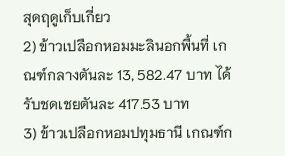สุดฤดูเก็บเกี่ยว
2) ข้าวเปลือกหอมมะลินอกพื้นที่ เกณฑ์กลางตันละ 13, 582.47 บาท ได้รับชดเชยตันละ 417.53 บาท
3) ข้าวเปลือกหอมปทุมธานี เกณฑ์ก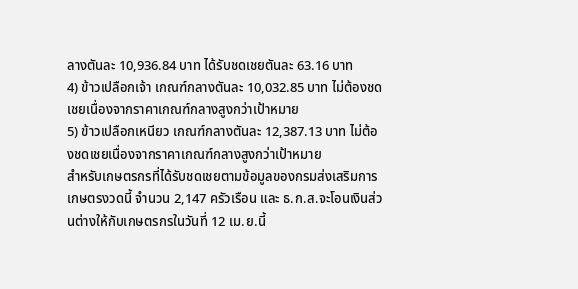ลางตันละ 10,936.84 บาท ได้รับชดเชยตันละ 63.16 บาท
4) ข้าวเปลือกเจ้า เกณฑ์กลางตันละ 10,032.85 บาท ไม่ต้องชดเชยเนื่องจากราคาเกณฑ์กลางสูงกว่าเป้าหมาย
5) ข้าวเปลือกเหนียว เกณฑ์กลางตันละ 12,387.13 บาท ไม่ต้องชดเชยเนื่องจากราคาเกณฑ์กลางสูงกว่าเป้าหมาย
สำหรับเกษตรกรที่ได้รับชดเชยตามข้อมูลของกรมส่งเสริมการเกษตรงวดนี้ จำนวน 2,147 ครัวเรือน และ ธ.ก.ส.จะโอนเงินส่วนต่างให้กับเกษตรกรในวันที่ 12 เม.ย.นี้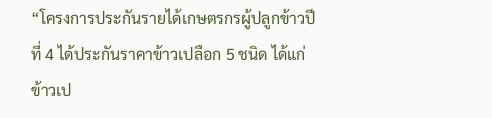“โครงการประกันรายได้เกษตรกรผู้ปลูกข้าวปีที่ 4 ได้ประกันราคาข้าวเปลือก 5 ชนิด ได้แก่ ข้าวเป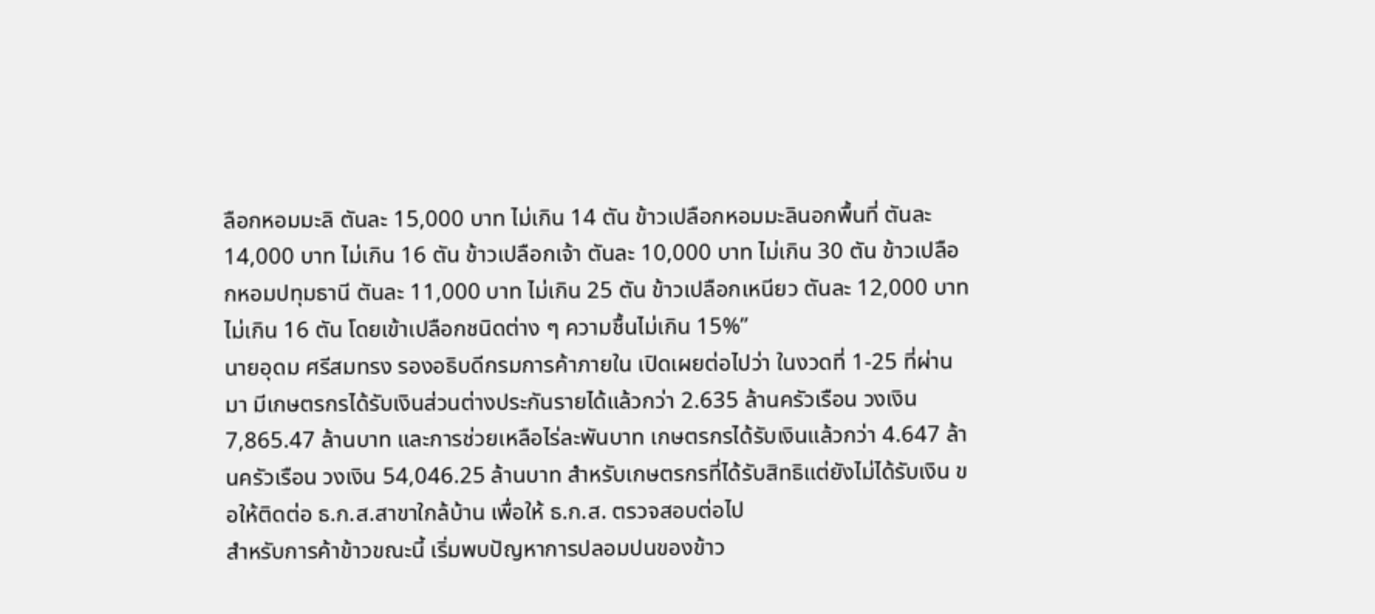ลือกหอมมะลิ ตันละ 15,000 บาท ไม่เกิน 14 ตัน ข้าวเปลือกหอมมะลินอกพื้นที่ ตันละ 14,000 บาท ไม่เกิน 16 ตัน ข้าวเปลือกเจ้า ตันละ 10,000 บาท ไม่เกิน 30 ตัน ข้าวเปลือกหอมปทุมธานี ตันละ 11,000 บาท ไม่เกิน 25 ตัน ข้าวเปลือกเหนียว ตันละ 12,000 บาท ไม่เกิน 16 ตัน โดยเข้าเปลือกชนิดต่าง ๆ ความชื้นไม่เกิน 15%”
นายอุดม ศรีสมทรง รองอธิบดีกรมการค้าภายใน เปิดเผยต่อไปว่า ในงวดที่ 1-25 ที่ผ่านมา มีเกษตรกรได้รับเงินส่วนต่างประกันรายได้แล้วกว่า 2.635 ล้านครัวเรือน วงเงิน 7,865.47 ล้านบาท และการช่วยเหลือไร่ละพันบาท เกษตรกรได้รับเงินแล้วกว่า 4.647 ล้านครัวเรือน วงเงิน 54,046.25 ล้านบาท สำหรับเกษตรกรที่ได้รับสิทธิแต่ยังไม่ได้รับเงิน ขอให้ติดต่อ ธ.ก.ส.สาขาใกล้บ้าน เพื่อให้ ธ.ก.ส. ตรวจสอบต่อไป
สำหรับการค้าข้าวขณะนี้ เริ่มพบปัญหาการปลอมปนของข้าว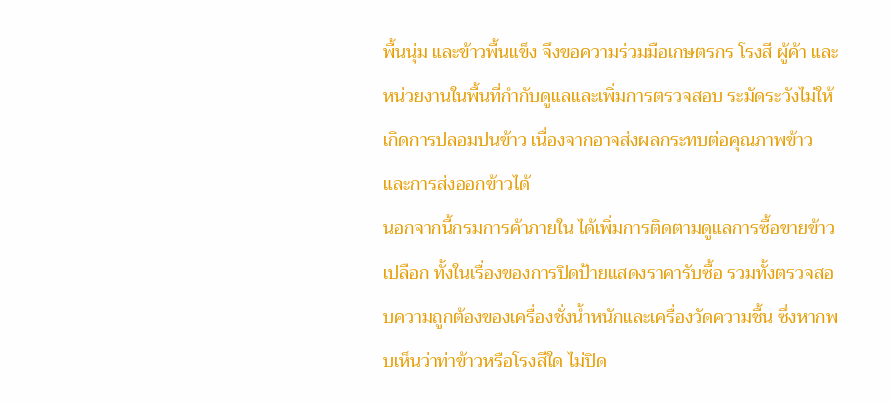พื้นนุ่ม และข้าวพื้นแข็ง จึงขอความร่วมมือเกษตรกร โรงสี ผู้ค้า และหน่วยงานในพื้นที่กำกับดูแลและเพิ่มการตรวจสอบ ระมัดระวังไม่ให้เกิดการปลอมปนข้าว เนื่องจากอาจส่งผลกระทบต่อคุณภาพข้าว และการส่งออกข้าวได้
นอกจากนี้กรมการค้าภายใน ได้เพิ่มการติดตามดูแลการซื้อขายข้าวเปลือก ทั้งในเรื่องของการปิดป้ายแสดงราคารับซื้อ รวมทั้งตรวจสอบความถูกต้องของเครื่องชั่งน้ำหนักและเครื่องวัดความชื้น ซึ่งหากพบเห็นว่าท่าข้าวหรือโรงสีใด ไม่ปิด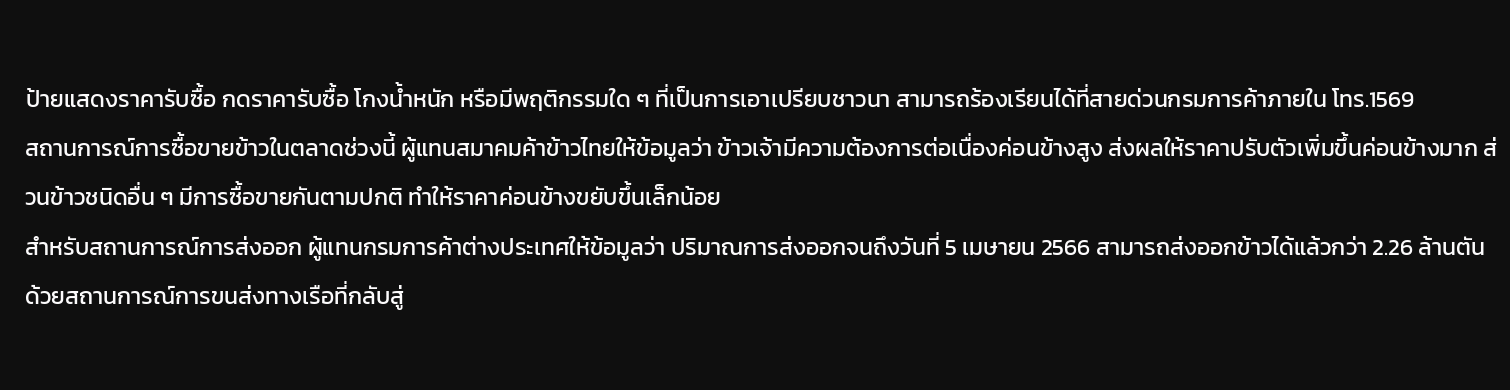ป้ายแสดงราคารับซื้อ กดราคารับซื้อ โกงน้ำหนัก หรือมีพฤติกรรมใด ๆ ที่เป็นการเอาเปรียบชาวนา สามารถร้องเรียนได้ที่สายด่วนกรมการค้าภายใน โทร.1569
สถานการณ์การซื้อขายข้าวในตลาดช่วงนี้ ผู้แทนสมาคมค้าข้าวไทยให้ข้อมูลว่า ข้าวเจ้ามีความต้องการต่อเนื่องค่อนข้างสูง ส่งผลให้ราคาปรับตัวเพิ่มขึ้นค่อนข้างมาก ส่วนข้าวชนิดอื่น ๆ มีการซื้อขายกันตามปกติ ทำให้ราคาค่อนข้างขยับขึ้นเล็กน้อย
สำหรับสถานการณ์การส่งออก ผู้แทนกรมการค้าต่างประเทศให้ข้อมูลว่า ปริมาณการส่งออกจนถึงวันที่ 5 เมษายน 2566 สามารถส่งออกข้าวได้แล้วกว่า 2.26 ล้านตัน ด้วยสถานการณ์การขนส่งทางเรือที่กลับสู่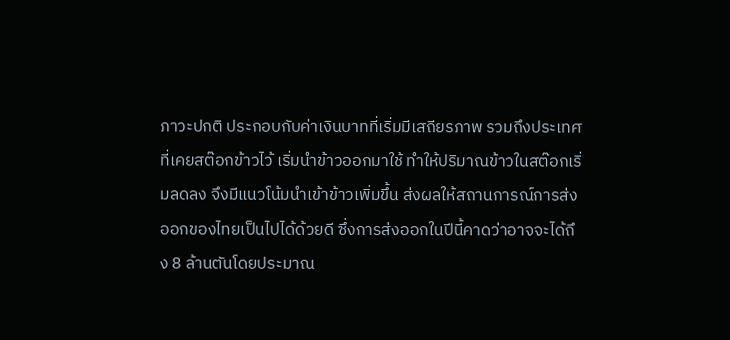ภาวะปกติ ประกอบกับค่าเงินบาทที่เริ่มมีเสถียรภาพ รวมถึงประเทศที่เคยสต๊อกข้าวไว้ เริ่มนำข้าวออกมาใช้ ทำให้ปริมาณข้าวในสต๊อกเริ่มลดลง จึงมีแนวโน้มนำเข้าข้าวเพิ่มขึ้น ส่งผลให้สถานการณ์การส่งออกของไทยเป็นไปได้ด้วยดี ซึ่งการส่งออกในปีนี้คาดว่าอาจจะได้ถึง 8 ล้านตันโดยประมาณ